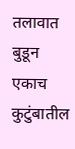तलावात बुडून एकाच कुटुंबातील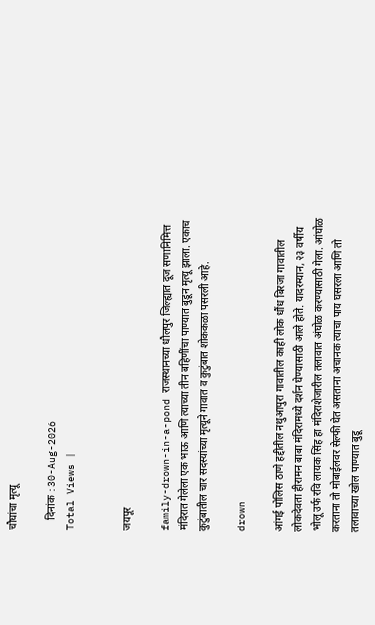चौघांचा मृत्यू

    दिनांक :30-Aug-2026
Total Views |


जयपूर

family-drown-in-a-pond राजस्थानच्या धौलपुर जिल्ह्यात दूज सणानिमित्त मंदिरात गेलेला एक भाऊ आणि त्याच्या तीन बहिणींचा पाण्यात बुडून मृत्यू झाला. एकाच कुटुंबातील चार सदस्यांच्या मृत्यूने गावात व कुटुंबात शोककळा पसरली आहे.

drown

आंगई पोलिस ठाणे हद्दीतील नथुआपुरा गावातील काही लोक धौंध बिरजा गावातील लोकदेवता हीरामन बाबा मंदिरामध्ये दर्शन घेण्यासाठी आले होते. यादरम्यान, २३ वर्षीय भोलू उर्फ रवि लायक सिंह हा मंदिराशेजारील तलावात अंघोळ करण्यासाठी गेला. आंघोळ करताना तो मोबाईलवर सेल्फी घेत असताना अचानक त्याचा पाय घसरला आणि तो तलावाच्या खोल पाण्यात बुडू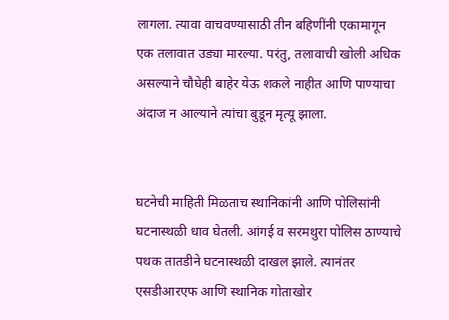लागला. त्यावा वाचवण्यासाठी तीन बहिणींनी एकामागून एक तलावात उड्या मारल्या. परंतु, तलावाची खोली अधिक असल्याने चौघेही बाहेर येऊ शकले नाहीत आणि पाण्याचा अंदाज न आल्याने त्यांचा बुडून मृत्यू झाला.


घटनेची माहिती मिळताच स्थानिकांनी आणि पोलिसांनी घटनास्थळी धाव घेतली. आंगई व सरमथुरा पोलिस ठाण्याचे पथक तातडीने घटनास्थळी दाखल झाले. त्यानंतर एसडीआरएफ आणि स्थानिक गोताखोर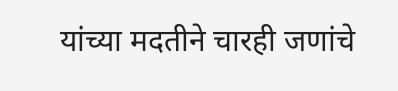यांच्या मदतीने चारही जणांचे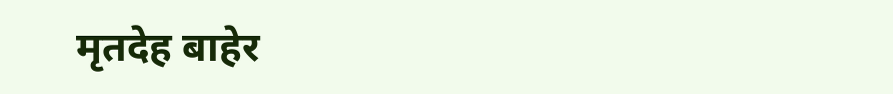मृतदेह बाहेर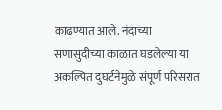काढण्यात आले. नंदाच्या सणासुदीच्या काळात घडलेल्या या अकल्पित दुघर्टनेमुळे संपूर्ण परिसरात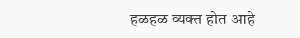हळहळ व्यक्त होत आहे